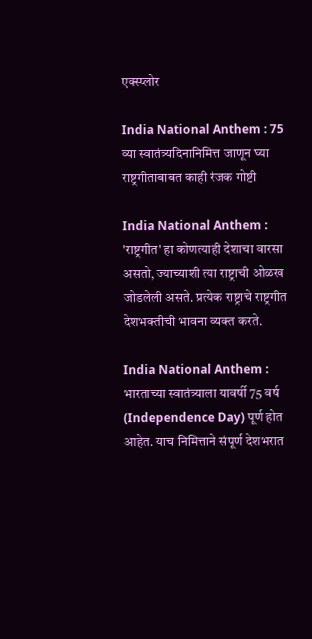एक्स्प्लोर

India National Anthem : 75 व्या स्वातंत्र्यदिनानिमित्त जाणून घ्या राष्ट्रगीताबाबत काही रंजक गोष्टी

India National Anthem : 'राष्ट्रगीत' हा कोणत्याही देशाचा वारसा असतो, ज्याच्याशी त्या राष्ट्राची ओळख जोडलेली असते. प्रत्येक राष्ट्राचे राष्ट्रगीत देशभक्तीची भावना व्यक्त करते.

India National Anthem : भारताच्या स्वातंत्र्याला यावर्षी 75 वर्ष (Independence Day) पूर्ण होत आहेत. याच निमित्ताने संपूर्ण देशभरात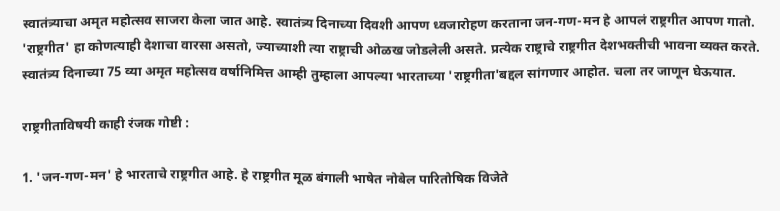स्वातंत्र्याचा अमृत महोत्सव साजरा केला जात आहे. स्वातंत्र्य दिनाच्या दिवशी आपण ध्वजारोहण करताना जन-गण-मन हे आपलं राष्ट्रगीत आपण गातो. 'राष्ट्रगीत' हा कोणत्याही देशाचा वारसा असतो, ज्याच्याशी त्या राष्ट्राची ओळख जोडलेली असते. प्रत्येक राष्ट्राचे राष्ट्रगीत देशभक्तीची भावना व्यक्त करते. स्वातंत्र्य दिनाच्या 75 व्या अमृत महोत्सव वर्षानिमित्त आम्ही तुम्हाला आपल्या भारताच्या 'राष्ट्रगीता'बद्दल सांगणार आहोत. चला तर जाणून घेऊयात.

राष्ट्रगीताविषयी काही रंजक गोष्टी :

1. 'जन-गण-मन' हे भारताचे राष्ट्रगीत आहे. हे राष्ट्रगीत मूळ बंगाली भाषेत नोबेल पारितोषिक विजेते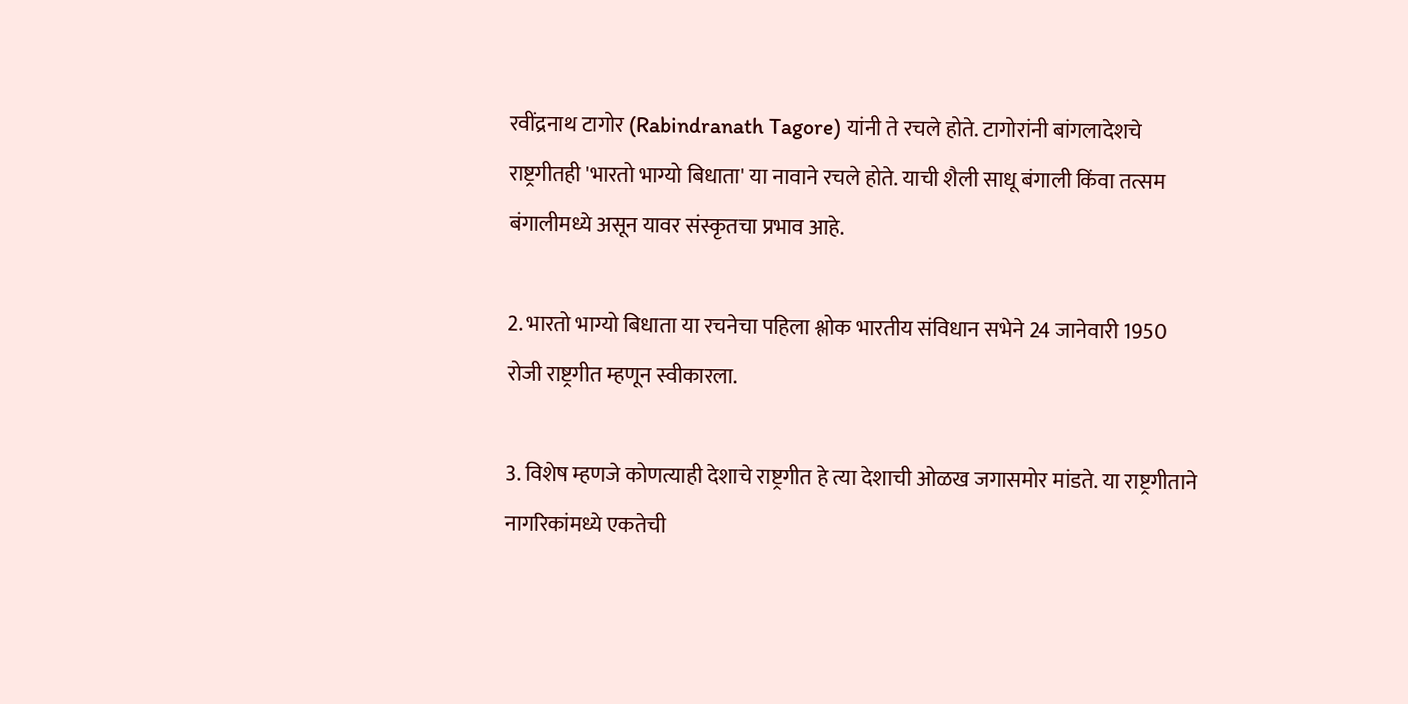रवींद्रनाथ टागोर (Rabindranath Tagore) यांनी ते रचले होते. टागोरांनी बांगलादेशचे राष्ट्रगीतही 'भारतो भाग्यो बिधाता' या नावाने रचले होते. याची शैली साधू बंगाली किंवा तत्सम बंगालीमध्ये असून यावर संस्कृतचा प्रभाव आहे.

2. भारतो भाग्यो बिधाता या रचनेचा पहिला श्लोक भारतीय संविधान सभेने 24 जानेवारी 1950 रोजी राष्ट्रगीत म्हणून स्वीकारला.

3. विशेष म्हणजे कोणत्याही देशाचे राष्ट्रगीत हे त्या देशाची ओळख जगासमोर मांडते. या राष्ट्रगीताने नागरिकांमध्ये एकतेची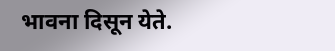भावना दिसून येते.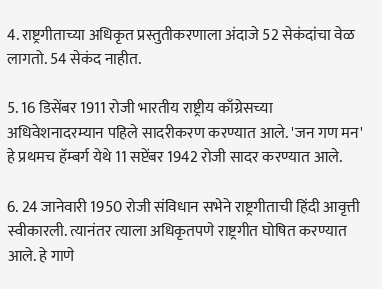4. राष्ट्रगीताच्या अधिकृत प्रस्तुतीकरणाला अंदाजे 52 सेकंदांचा वेळ लागतो. 54 सेकंद नाहीत.

5. 16 डिसेंबर 1911 रोजी भारतीय राष्ट्रीय काँग्रेसच्या अधिवेशनादरम्यान पहिले सादरीकरण करण्यात आले. 'जन गण मन' हे प्रथमच हॅम्बर्ग येथे 11 सप्टेंबर 1942 रोजी सादर करण्यात आले.

6. 24 जानेवारी 1950 रोजी संविधान सभेने राष्ट्रगीताची हिंदी आवृत्ती स्वीकारली. त्यानंतर त्याला अधिकृतपणे राष्ट्रगीत घोषित करण्यात आले. हे गाणे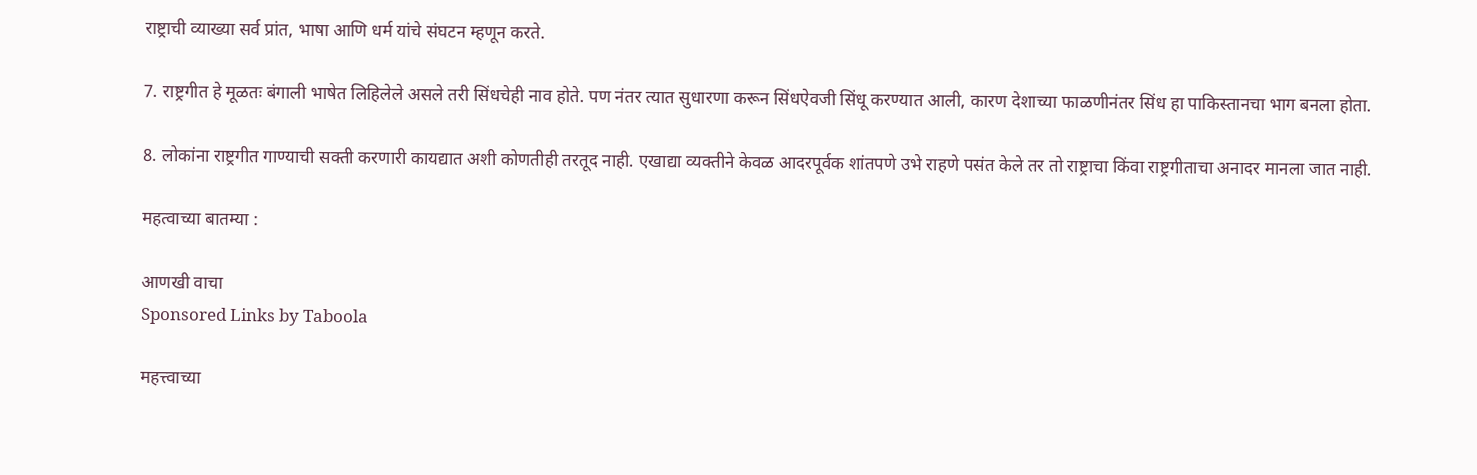राष्ट्राची व्याख्या सर्व प्रांत, भाषा आणि धर्म यांचे संघटन म्हणून करते.

7. राष्ट्रगीत हे मूळतः बंगाली भाषेत लिहिलेले असले तरी सिंधचेही नाव होते. पण नंतर त्यात सुधारणा करून सिंधऐवजी सिंधू करण्यात आली, कारण देशाच्या फाळणीनंतर सिंध हा पाकिस्तानचा भाग बनला होता.

8. लोकांना राष्ट्रगीत गाण्याची सक्ती करणारी कायद्यात अशी कोणतीही तरतूद नाही. एखाद्या व्यक्तीने केवळ आदरपूर्वक शांतपणे उभे राहणे पसंत केले तर तो राष्ट्राचा किंवा राष्ट्रगीताचा अनादर मानला जात नाही.

महत्वाच्या बातम्या :

आणखी वाचा
Sponsored Links by Taboola

महत्त्वाच्या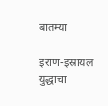बातम्या

इराण-इस्रायल युद्धाचा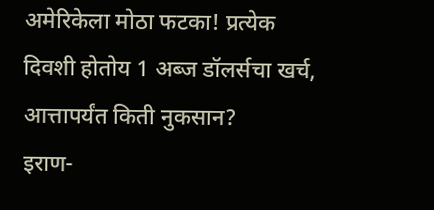अमेरिकेला मोठा फटका! प्रत्येक दिवशी होतोय 1 अब्ज डॉलर्सचा खर्च, आत्तापर्यंत किती नुकसान?
इराण-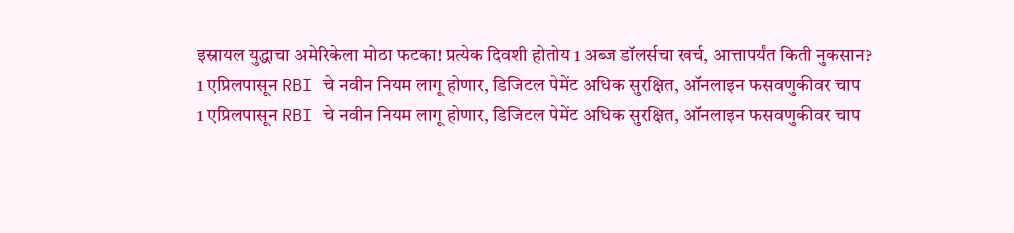इस्रायल युद्धाचा अमेरिकेला मोठा फटका! प्रत्येक दिवशी होतोय 1 अब्ज डॉलर्सचा खर्च, आत्तापर्यंत किती नुकसान?
1 एप्रिलपासून RBI चे नवीन नियम लागू होणार, डिजिटल पेमेंट अधिक सुरक्षित, ऑनलाइन फसवणुकीवर चाप
1 एप्रिलपासून RBI चे नवीन नियम लागू होणार, डिजिटल पेमेंट अधिक सुरक्षित, ऑनलाइन फसवणुकीवर चाप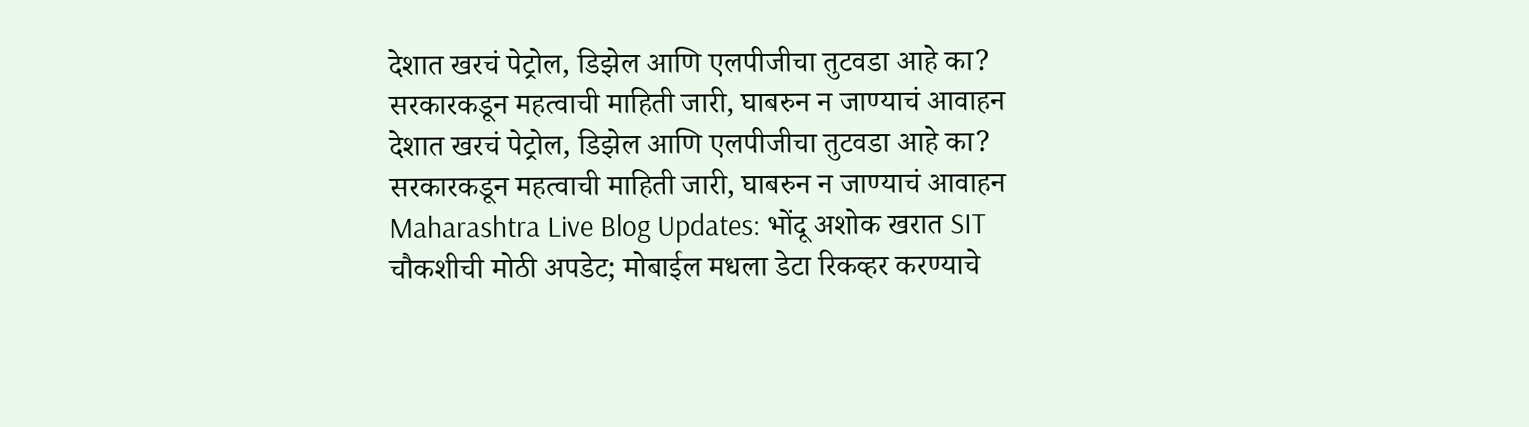देशात खरचं पेट्रोल, डिझेल आणि एलपीजीचा तुटवडा आहे का? सरकारकडून महत्वाची माहिती जारी, घाबरुन न जाण्याचं आवाहन
देशात खरचं पेट्रोल, डिझेल आणि एलपीजीचा तुटवडा आहे का? सरकारकडून महत्वाची माहिती जारी, घाबरुन न जाण्याचं आवाहन
Maharashtra Live Blog Updates: भोंदू अशोक खरात SIT चौकशीची मोठी अपडेट; मोबाईल मधला डेटा रिकव्हर करण्याचे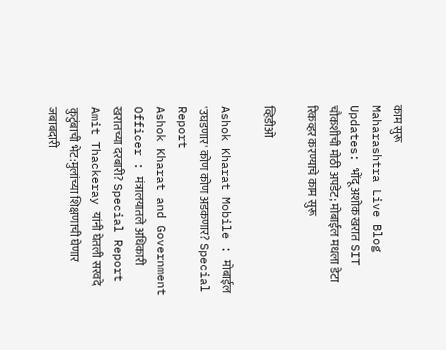काम सुरू
Maharashtra Live Blog Updates: भोंदू अशोक खरात SIT चौकशीची मोठी अपडेट; मोबाईल मधला डेटा रिकव्हर करण्याचे काम सुरू

व्हिडीओ

Ashok Kharat Mobile : मोबाईल 'उघडणार' कोण कोण अडकणार? Special Report
Ashok Kharat and Government Officer : मंत्रालयातले अधिकारी खरातच्या दरबारी? Special Report
Amit Thackeray यांनी घेतली सरवदे कुटुंबाची भेट:मुलांच्या शिक्षणाची घेणार जबाबदारी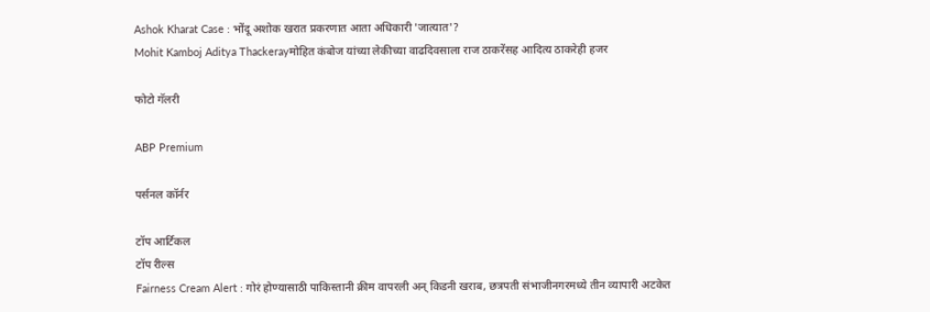Ashok Kharat Case : भोंदू अशोक खरात प्रकरणात आता अधिकारी 'जात्यात'?
Mohit Kamboj Aditya Thackerayमोहित कंबोज यांच्या लेकीच्या वाढदिवसाला राज ठाकरेंसह आदित्य ठाकरेही हजर

फोटो गॅलरी

ABP Premium

पर्सनल कॉर्नर

टॉप आर्टिकल
टॉप रील्स
Fairness Cream Alert : गोरं होण्यासाठी पाकिस्तानी क्रीम वापरली अन् किडनी खराब, छत्रपती संभाजीनगरमध्ये तीन व्यापारी अटकेत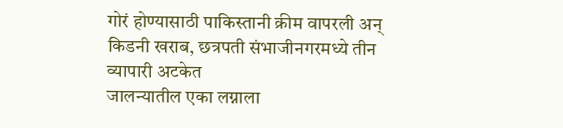गोरं होण्यासाठी पाकिस्तानी क्रीम वापरली अन् किडनी खराब, छत्रपती संभाजीनगरमध्ये तीन व्यापारी अटकेत
जालन्यातील एका लग्नाला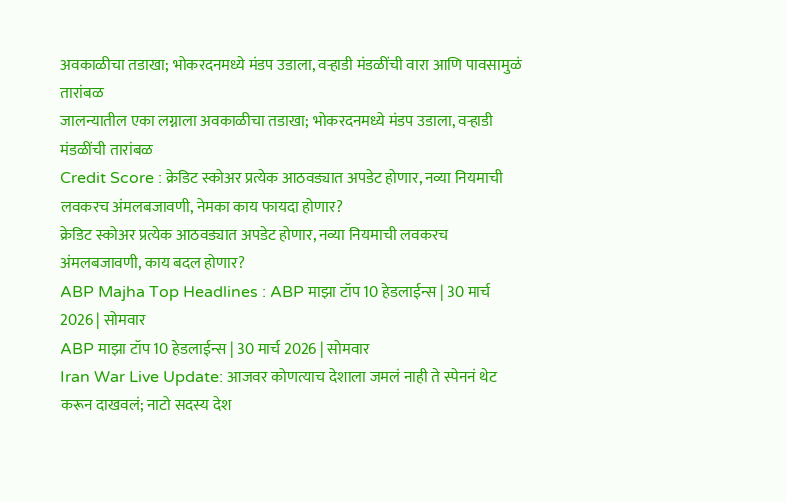अवकाळीचा तडाखा; भोकरदनमध्ये मंडप उडाला, वऱ्हाडी मंडळींची वारा आणि पावसामुळं तारांबळ
जालन्यातील एका लग्नाला अवकाळीचा तडाखा; भोकरदनमध्ये मंडप उडाला, वऱ्हाडी मंडळींची तारांबळ
Credit Score : क्रेडिट स्कोअर प्रत्येक आठवड्यात अपडेट होणार, नव्या नियमाची लवकरच अंमलबजावणी, नेमका काय फायदा होणार?
क्रेडिट स्कोअर प्रत्येक आठवड्यात अपडेट होणार, नव्या नियमाची लवकरच अंमलबजावणी, काय बदल होणार?
ABP Majha Top Headlines : ABP माझा टॉप 10 हेडलाईन्स | 30 मार्च 2026 | सोमवार
ABP माझा टॉप 10 हेडलाईन्स | 30 मार्च 2026 | सोमवार
Iran War Live Update: आजवर कोणत्याच देशाला जमलं नाही ते स्पेननं थेट करून दाखवलं; नाटो सदस्य देश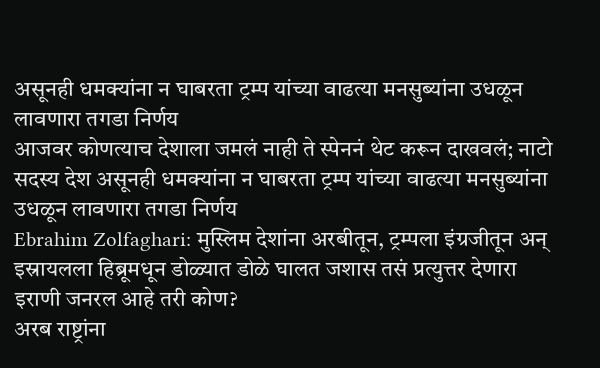असूनही धमक्यांना न घाबरता ट्रम्प यांच्या वाढत्या मनसुब्यांना उधळून लावणारा तगडा निर्णय
आजवर कोणत्याच देशाला जमलं नाही ते स्पेननं थेट करून दाखवलं; नाटो सदस्य देश असूनही धमक्यांना न घाबरता ट्रम्प यांच्या वाढत्या मनसुब्यांना उधळून लावणारा तगडा निर्णय
Ebrahim Zolfaghari: मुस्लिम देशांना अरबीतून, ट्रम्पला इंग्रजीतून अन् इस्रायलला हिब्रूमधून डोळ्यात डोळे घालत जशास तसं प्रत्युत्तर देणारा इराणी जनरल आहे तरी कोण?
अरब राष्ट्रांना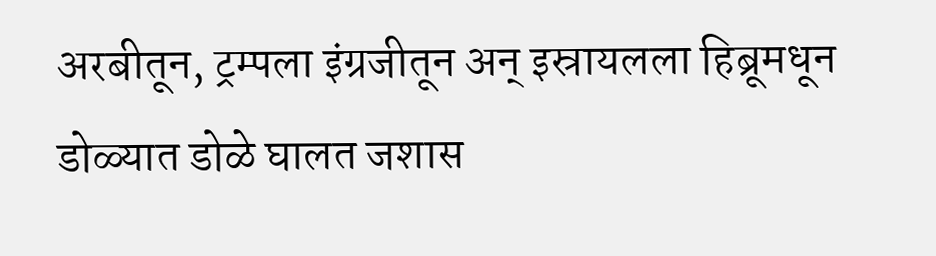अरबीतून, ट्रम्पला इंग्रजीतून अन् इस्रायलला हिब्रूमधून डोळ्यात डोळे घालत जशास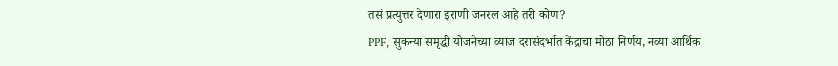तसं प्रत्युत्तर देणारा इराणी जनरल आहे तरी कोण?
PPF, सुकन्या समृद्धी योजनेच्या व्याज दरासंदर्भात केंद्राचा मोठा निर्णय, नव्या आर्थिक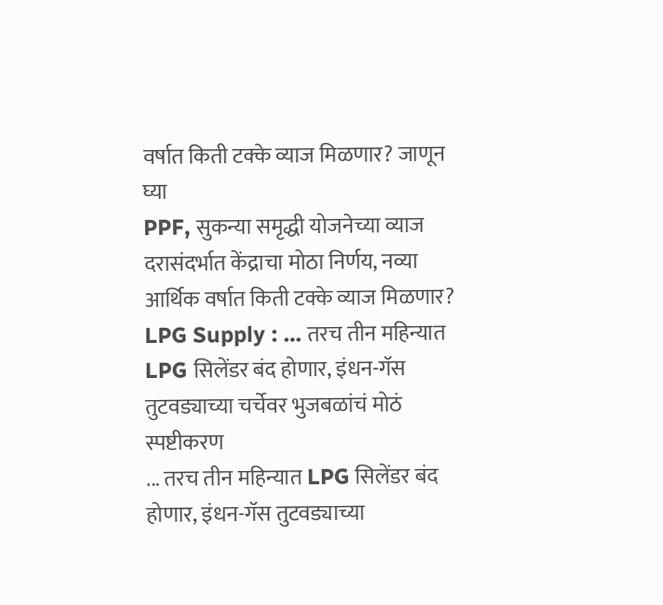वर्षात किती टक्के व्याज मिळणार? जाणून घ्या
PPF, सुकन्या समृद्धी योजनेच्या व्याज दरासंदर्भात केंद्राचा मोठा निर्णय, नव्या आर्थिक वर्षात किती टक्के व्याज मिळणार?
LPG Supply : ... तरच तीन महिन्यात LPG सिलेंडर बंद होणार, इंधन-गॅस तुटवड्याच्या चर्चेवर भुजबळांचं मोठं स्पष्टीकरण
... तरच तीन महिन्यात LPG सिलेंडर बंद होणार, इंधन-गॅस तुटवड्याच्या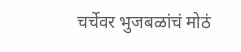चर्चेवर भुजबळांचं मोठं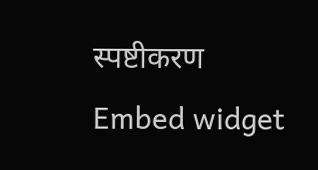स्पष्टीकरण
Embed widget